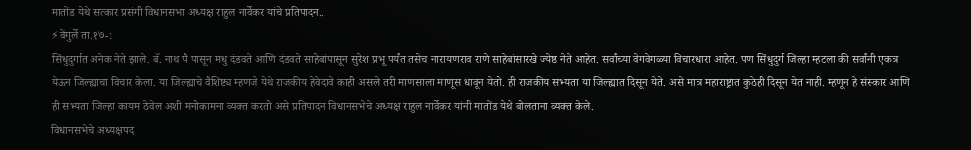मातोंड येथे सत्कार प्रसंगी विधानसभा अध्यक्ष राहुल नार्वेकर यांचे प्रतिपादन..
⚡वेंगुर्ले ता.१७-:
सिंधुदुर्गात अनेक नेते झाले. बॅ. नाथ पै पासून मधु दंडवते आणि दंडवते साहेबांपासून सुरेश प्रभू पर्यंत तसेच नारायणराव राणे साहेबांसारखे ज्येष्ठ नेते आहेत. सर्वांच्या वेगवेगळ्या विचारधारा आहेत. पण सिंधुदुर्ग जिल्हा म्हटला की सर्वांनी एकत्र येऊन जिल्ह्याचा विचार केला. या जिल्ह्याचे वैशिष्ट्य म्हणजे येथे राजकीय हेवेदावे काही असले तरी माणसाला माणूस धावून येतो. ही राजकीय सभ्यता या जिल्ह्यात दिसून येते. असे मात्र महाराष्ट्रात कुठेही दिसून येत नाही. म्हणून हे संस्कार आणि ही सभ्यता जिल्हा कायम ठेवेल अशी मनोकामना व्यक्त करतो असे प्रतिपादन विधानसभेचे अध्यक्ष राहुल नार्वेकर यांनी मातोंड येथे बोलताना व्यक्त केले.
विधानसभेचे अध्यक्षपद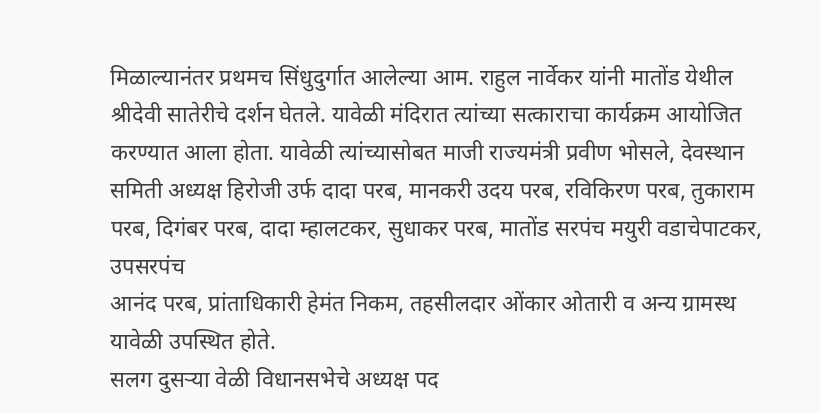मिळाल्यानंतर प्रथमच सिंधुदुर्गात आलेल्या आम. राहुल नार्वेकर यांनी मातोंड येथील श्रीदेवी सातेरीचे दर्शन घेतले. यावेळी मंदिरात त्यांच्या सत्काराचा कार्यक्रम आयोजित करण्यात आला होता. यावेळी त्यांच्यासोबत माजी राज्यमंत्री प्रवीण भोसले, देवस्थान समिती अध्यक्ष हिरोजी उर्फ दादा परब, मानकरी उदय परब, रविकिरण परब, तुकाराम परब, दिगंबर परब, दादा म्हालटकर, सुधाकर परब, मातोंड सरपंच मयुरी वडाचेपाटकर, उपसरपंच
आनंद परब, प्रांताधिकारी हेमंत निकम, तहसीलदार ओंकार ओतारी व अन्य ग्रामस्थ यावेळी उपस्थित होते.
सलग दुसऱ्या वेळी विधानसभेचे अध्यक्ष पद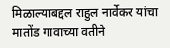मिळाल्याबद्दल राहुल नार्वेकर यांचा मातोंड गावाच्या वतीने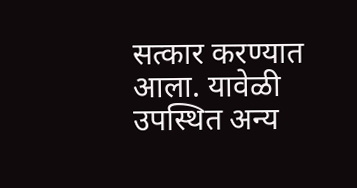सत्कार करण्यात आला. यावेळी उपस्थित अन्य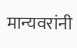मान्यवरांनी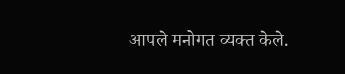आपले मनोगत व्यक्त केले.